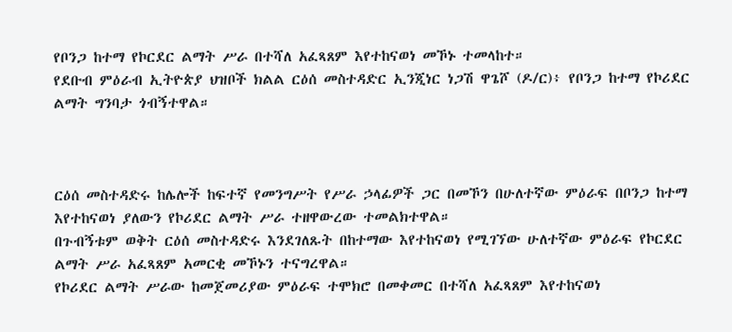የቦንጋ ከተማ የኮርደር ልማት ሥራ በተሻለ አፈጻጸም እየተከናወነ መኾኑ ተመላከተ።
የደቡብ ምዕራብ ኢትዮጵያ ህዝቦች ክልል ርዕሰ መስተዳድር ኢንጂነር ነጋሽ ዋጌሾ (ዶ/ር)፥ የቦንጋ ከተማ የኮሪደር ልማት ግንባታ ጎብኝተዋል።



ርዕሰ መስተዳድሩ ከሌሎች ከፍተኛ የመንግሥት የሥራ ኃላፊዎች ጋር በመኾን በሁለተኛው ምዕራፍ በቦንጋ ከተማ እየተከናወነ ያለውን የኮሪደር ልማት ሥራ ተዘዋውረው ተመልክተዋል።
በጉብኝቱም ወቅት ርዕሰ መስተዳድሩ እንደገለጹት በከተማው እየተከናወነ የሚገኘው ሁለተኛው ምዕራፍ የኮርደር ልማት ሥራ አፈጻጸም አመርቂ መኾኑን ተናግረዋል።
የኮሪደር ልማት ሥራው ከመጀመሪያው ምዕራፍ ተሞክሮ በመቀመር በተሻለ አፈጻጸም እየተከናወነ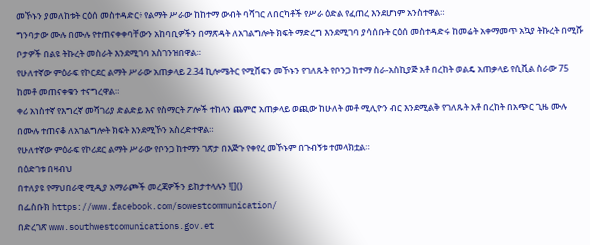መኾኑን ያመለከቱት ርዕሰ መስተዳድር፥ የልማት ሥራው ከከተማ ውብት ባሻገር ለበርካቶች የሥራ ዕድል የፈጠረ እንደሆነም አንስተዋል።
ግንባታው ሙሉ በሙሉ የተጠናቀቀባቸውን አከባቢዎችን በማጽዳት ለአገልግሎት ክፍት ማድረግ እንደሚገባ ያሳሰቡት ርዕሰ መስተዳድሩ ከመሬት አቀማመጥ አኳያ ትኩረት በሚሹ ቦታዎች በልዩ ትኩረት መስራት እንደሚገባ አስገንዝበዋል።
የሁለተኛው ምዕራፍ የኮርደር ልማት ሥራው አጠቃላይ 2.34 ኪሎሜትር የሚሸፍን መኾኑን የገለጹት የቦንጋ ከተማ ስራ-አስኪያጅ አቶ በረከት ወልዴ አጠቃላይ የሲቪል ስራው 75 ከመቶ መጠናቀቁን ተናግረዋል።
ቀሪ አነስተኛ የእግረኛ መሻገሪያ ድልድይ እና የስማርት ፖሎች ተከላን ጨምሮ አጠቃላይ ወጪው ከሁለት መቶ ሚሊዮን ብር እንደሚልቅ የገለጹት አቶ በረከት በአጭር ጊዜ ሙሉ በሙሉ ተጠናቆ ለአገልግሎት ክፍት እንደሚኾን አስረድተዋል።
የሁለተኛው ምዕራፍ የኮሪደር ልማት ሥራው የቦንጋ ከተማን ገጽታ በእጅጉ የቀየረ መኾኑም በጉብኝቱ ተመላክቷል።
በዕድገቱ በዛብህ
በተለያዩ የማህበራዊ ሚዲያ አማራጮች መረጃዎችን ይከታተላሉን ![]()
በፌስቡክ https://www.facebook.com/sowestcommunication/
በድረገጽ www.southwestcomunications.gov.et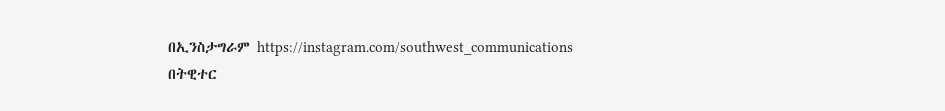በኢንስታግራም https://instagram.com/southwest_communications
በትዊተር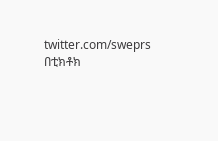twitter.com/sweprs
በቲክቶክ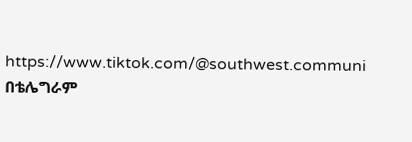https://www.tiktok.com/@southwest.communi
በቴሌግራም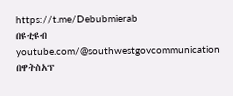https://t.me/Debubmierab
በዩቲዩብ youtube.com/@southwestgovcommunication
በዋትስአፕ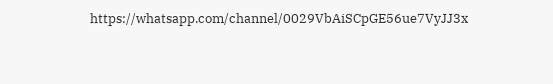https://whatsapp.com/channel/0029VbAiSCpGE56ue7VyJJ3x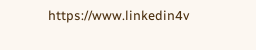https://www.linkedin4v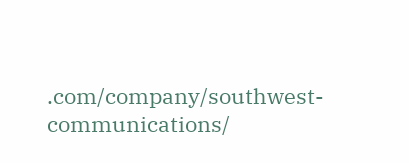.com/company/southwest-communications/